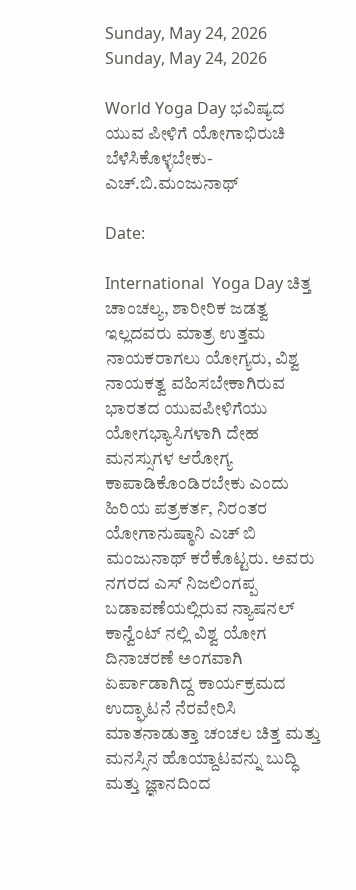Sunday, May 24, 2026
Sunday, May 24, 2026

World Yoga Day ಭವಿಷ್ಯದ ಯುವ ಪೀಳಿಗೆ ಯೋಗಾಭಿರುಚಿ ಬೆಳೆಸಿಕೊಳ್ಳಬೇಕು- ಎಚ್.ಬಿ.ಮಂಜುನಾಥ್

Date:

International  Yoga Day ಚಿತ್ತ ಚಾಂಚಲ್ಯ, ಶಾರೀರಿಕ ಜಡತ್ವ ಇಲ್ಲದವರು ಮಾತ್ರ ಉತ್ತಮ ನಾಯಕರಾಗಲು ಯೋಗ್ಯರು, ವಿಶ್ವ ನಾಯಕತ್ವ ವಹಿಸಬೇಕಾಗಿರುವ ಭಾರತದ ಯುವಪೀಳಿಗೆಯು ಯೋಗಭ್ಯಾಸಿಗಳಾಗಿ ದೇಹ ಮನಸ್ಸುಗಳ ಆರೋಗ್ಯ ಕಾಪಾಡಿಕೊಂಡಿರಬೇಕು ಎಂದು ಹಿರಿಯ ಪತ್ರಕರ್ತ, ನಿರಂತರ ಯೋಗಾನುಷ್ಠಾನಿ ಎಚ್ ಬಿ ಮಂಜುನಾಥ್ ಕರೆಕೊಟ್ಟರು. ಅವರು ನಗರದ ಎಸ್ ನಿಜಲಿಂಗಪ್ಪ ಬಡಾವಣೆಯಲ್ಲಿರುವ ನ್ಯಾಷನಲ್ ಕಾನ್ವೆಂಟ್ ನಲ್ಲಿ ವಿಶ್ವ ಯೋಗ ದಿನಾಚರಣೆ ಅಂಗವಾಗಿ ಏರ್ಪಾಡಾಗಿದ್ದ ಕಾರ್ಯಕ್ರಮದ ಉದ್ಘಾಟನೆ ನೆರವೇರಿಸಿ ಮಾತನಾಡುತ್ತಾ ಚಂಚಲ ಚಿತ್ತ ಮತ್ತು ಮನಸ್ಸಿನ ಹೊಯ್ದಾಟವನ್ನು ಬುದ್ಧಿ ಮತ್ತು ಜ್ಞಾನದಿಂದ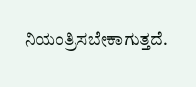ನಿಯಂತ್ರಿಸಬೇಕಾಗುತ್ತದೆ.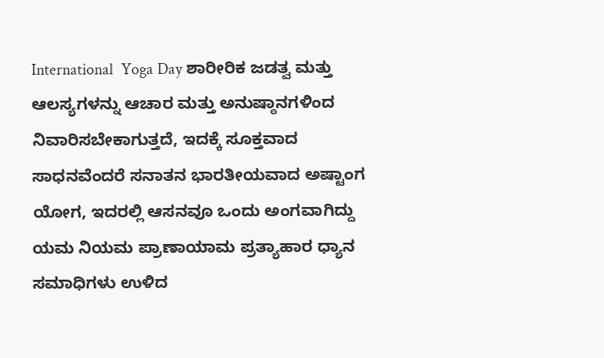International  Yoga Day ಶಾರೀರಿಕ ಜಡತ್ವ ಮತ್ತು ಆಲಸ್ಯಗಳನ್ನು ಆಚಾರ ಮತ್ತು ಅನುಷ್ಠಾನಗಳಿಂದ ನಿವಾರಿಸಬೇಕಾಗುತ್ತದೆ, ಇದಕ್ಕೆ ಸೂಕ್ತವಾದ ಸಾಧನವೆಂದರೆ ಸನಾತನ ಭಾರತೀಯವಾದ ಅಷ್ಟಾಂಗ ಯೋಗ, ಇದರಲ್ಲಿ ಆಸನವೂ ಒಂದು ಅಂಗವಾಗಿದ್ದು ಯಮ ನಿಯಮ ಪ್ರಾಣಾಯಾಮ ಪ್ರತ್ಯಾಹಾರ ಧ್ಯಾನ ಸಮಾಧಿಗಳು ಉಳಿದ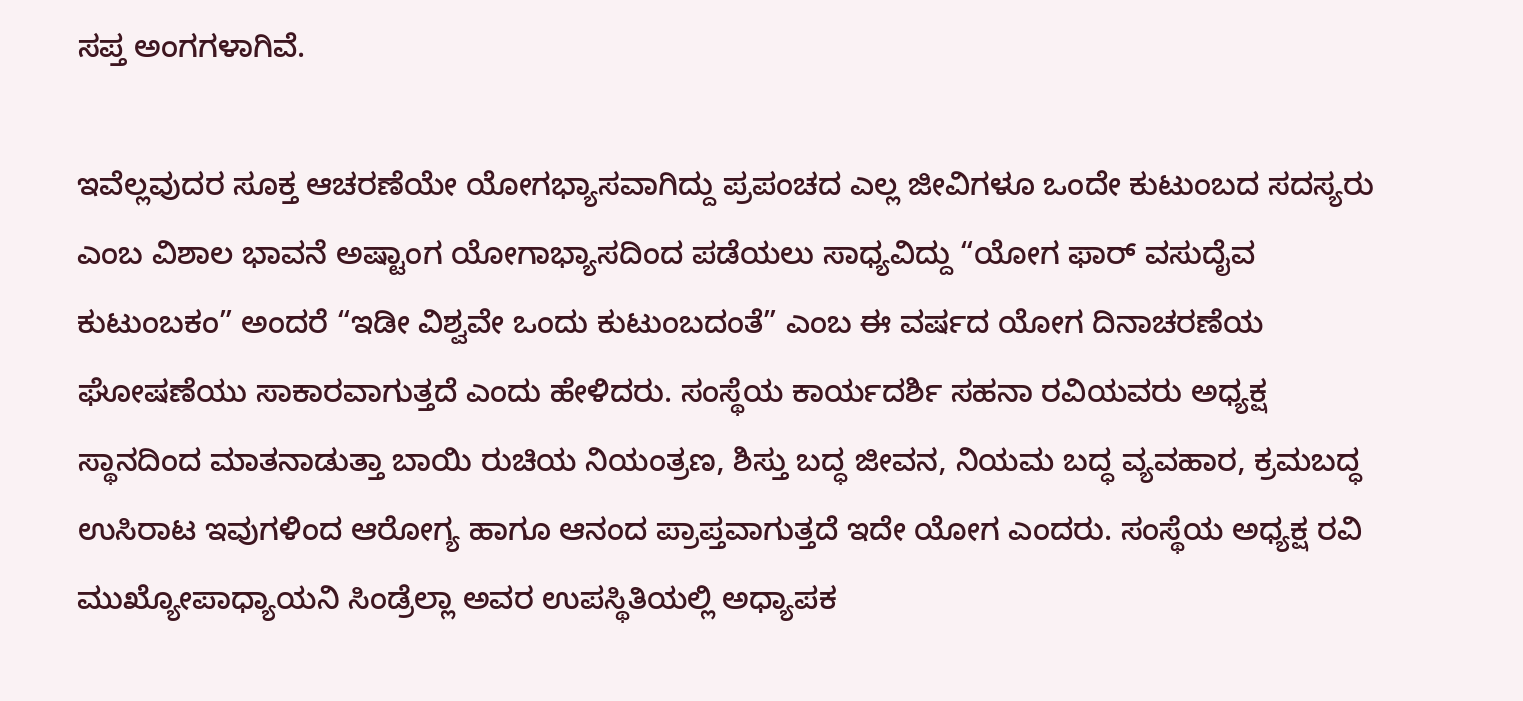ಸಪ್ತ ಅಂಗಗಳಾಗಿವೆ.

ಇವೆಲ್ಲವುದರ ಸೂಕ್ತ ಆಚರಣೆಯೇ ಯೋಗಭ್ಯಾಸವಾಗಿದ್ದು ಪ್ರಪಂಚದ ಎಲ್ಲ ಜೀವಿಗಳೂ ಒಂದೇ ಕುಟುಂಬದ ಸದಸ್ಯರು ಎಂಬ ವಿಶಾಲ ಭಾವನೆ ಅಷ್ಟಾಂಗ ಯೋಗಾಭ್ಯಾಸದಿಂದ ಪಡೆಯಲು ಸಾಧ್ಯವಿದ್ದು “ಯೋಗ ಫಾರ್ ವಸುದೈವ ಕುಟುಂಬಕಂ” ಅಂದರೆ “ಇಡೀ ವಿಶ್ವವೇ ಒಂದು ಕುಟುಂಬದಂತೆ” ಎಂಬ ಈ ವರ್ಷದ ಯೋಗ ದಿನಾಚರಣೆಯ ಘೋಷಣೆಯು ಸಾಕಾರವಾಗುತ್ತದೆ ಎಂದು ಹೇಳಿದರು. ಸಂಸ್ಥೆಯ ಕಾರ್ಯದರ್ಶಿ ಸಹನಾ ರವಿಯವರು ಅಧ್ಯಕ್ಷ ಸ್ಥಾನದಿಂದ ಮಾತನಾಡುತ್ತಾ ಬಾಯಿ ರುಚಿಯ ನಿಯಂತ್ರಣ, ಶಿಸ್ತು ಬದ್ಧ ಜೀವನ, ನಿಯಮ ಬದ್ಧ ವ್ಯವಹಾರ, ಕ್ರಮಬದ್ಧ ಉಸಿರಾಟ ಇವುಗಳಿಂದ ಆರೋಗ್ಯ ಹಾಗೂ ಆನಂದ ಪ್ರಾಪ್ತವಾಗುತ್ತದೆ ಇದೇ ಯೋಗ ಎಂದರು. ಸಂಸ್ಥೆಯ ಅಧ್ಯಕ್ಷ ರವಿ ಮುಖ್ಯೋಪಾಧ್ಯಾಯನಿ ಸಿಂಡ್ರೆಲ್ಲಾ ಅವರ ಉಪಸ್ಥಿತಿಯಲ್ಲಿ ಅಧ್ಯಾಪಕ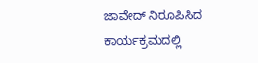ಜಾವೇದ್ ನಿರೂಪಿಸಿದ ಕಾರ್ಯಕ್ರಮದಲ್ಲಿ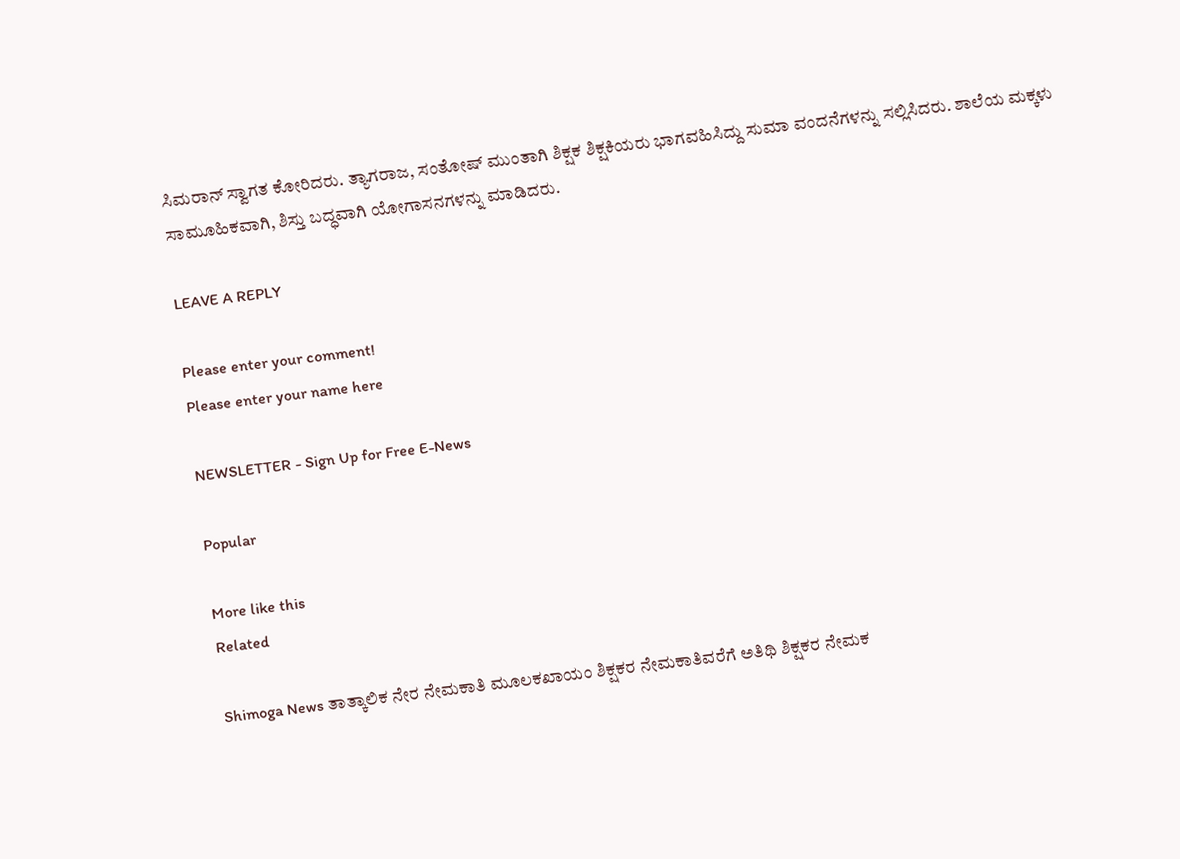ಸಿಮರಾನ್ ಸ್ವಾಗತ ಕೋರಿದರು. ತ್ಯಾಗರಾಜ, ಸಂತೋಷ್ ಮುಂತಾಗಿ ಶಿಕ್ಷಕ ಶಿಕ್ಷಕಿಯರು ಭಾಗವಹಿಸಿದ್ದು ಸುಮಾ ವಂದನೆಗಳನ್ನು ಸಲ್ಲಿಸಿದರು. ಶಾಲೆಯ ಮಕ್ಕಳು ಸಾಮೂಹಿಕವಾಗಿ, ಶಿಸ್ತು ಬದ್ಧವಾಗಿ ಯೋಗಾಸನಗಳನ್ನು ಮಾಡಿದರು.

LEAVE A REPLY

Please enter your comment!
Please enter your name here

NEWSLETTER - Sign Up for Free E-News

Popular

More like this
Related

Shimoga News ತಾತ್ಕಾಲಿಕ ನೇರ ನೇಮಕಾತಿ ಮೂಲಕಖಾಯಂ ಶಿಕ್ಷಕರ ನೇಮಕಾತಿವರೆಗೆ ಅತಿಥಿ ಶಿಕ್ಷಕರ ನೇಮಕ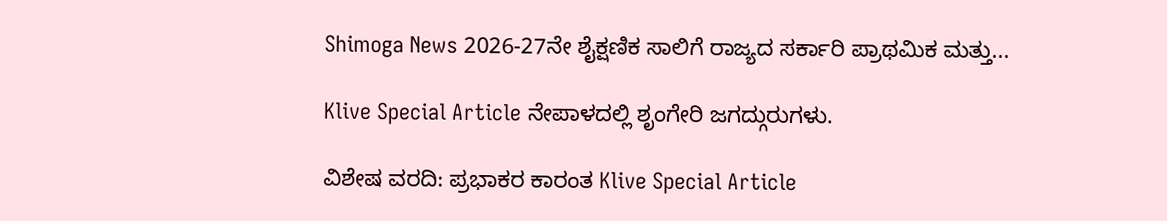Shimoga News 2026-27ನೇ ಶೈಕ್ಷಣಿಕ ಸಾಲಿಗೆ ರಾಜ್ಯದ ಸರ್ಕಾರಿ ಪ್ರಾಥಮಿಕ ಮತ್ತು...

Klive Special Article ನೇಪಾಳದಲ್ಲಿ ಶೃಂಗೇರಿ ಜಗದ್ಗುರುಗಳು.

ವಿಶೇಷ ವರದಿ: ಪ್ರಭಾಕರ ಕಾರಂತ Klive Special Article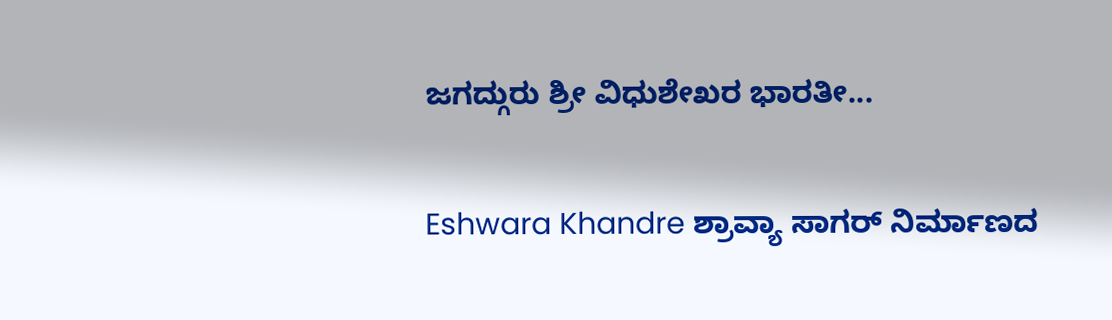ಜಗದ್ಗುರು ಶ್ರೀ ವಿಧುಶೇಖರ ಭಾರತೀ...

Eshwara Khandre ಶ್ರಾವ್ಯಾ ಸಾಗರ್ ನಿರ್ಮಾಣದ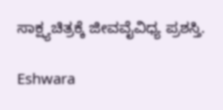ಸಾಕ್ಷ್ಯಚಿತ್ರಕ್ಕೆ ಜೀವವೈವಿಧ್ಯ ಪ್ರಶಸ್ತಿ.

Eshwara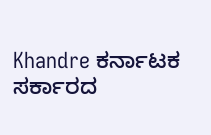Khandre ಕರ್ನಾಟಕ ಸರ್ಕಾರದ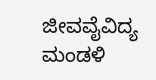ಜೀವವೈವಿದ್ಯ ಮಂಡಳಿ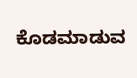ಕೊಡಮಾಡುವ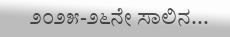೨೦೨೫-೨೬ನೇ ಸಾಲಿನ...